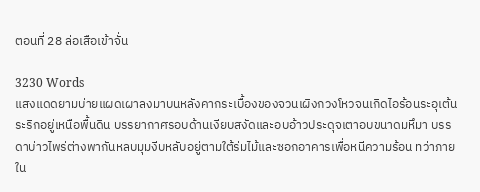ตอนที่ 28 ล่อเสือเข้าจั่น

3230 Words
แสงแดดยามบ่ายแผดเผาลงมาบนหลังคากระเบื้องของจวนเผิงกวงโหวจนเกิดไอร้อนระอุเต้นระริกอยู่เหนือพื้นดิน บรรยากาศรอบด้านเงียบสงัดและอบอ้าวประดุจเตาอบขนาดมหึมา บรรดาบ่าวไพร่ต่างพากันหลบมุมงีบหลับอยู่ตามใต้ร่มไม้และซอกอาคารเพื่อหนีความร้อน ทว่าภายใน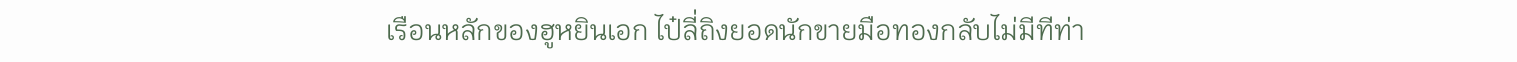เรือนหลักของฮูหยินเอก ไป๋ลี่ถิงยอดนักขายมือทองกลับไม่มีทีท่า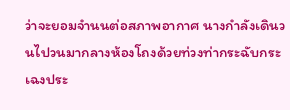ว่าจะยอมจำนนต่อสภาพอากาศ นางกำลังเดินวนไปวนมากลางห้องโถงด้วยท่วงท่ากระฉับกระเฉงประ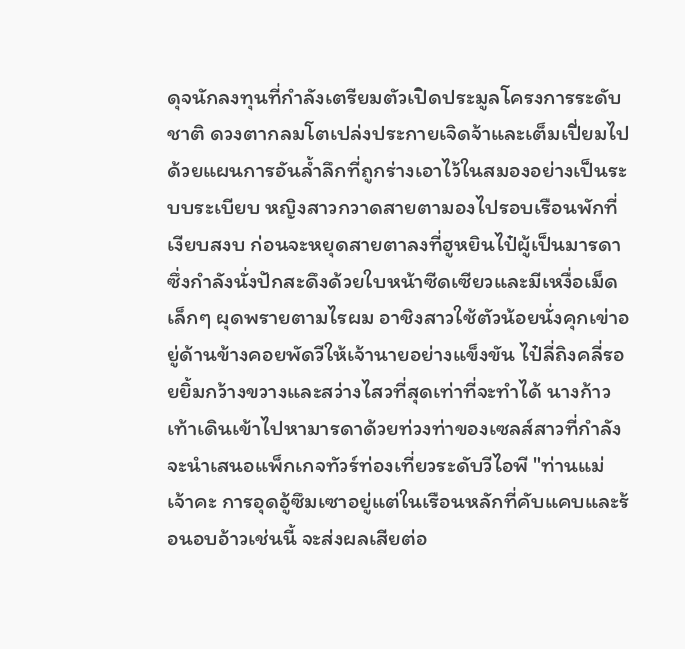ดุจนักลงทุนที่กำลังเตรียมตัวเปิดประมูลโครงการระดับชาติ ดวงตากลมโตเปล่งประกายเจิดจ้าและเต็มเปี่ยมไปด้วยแผนการอันล้ำลึกที่ถูกร่างเอาไว้ในสมองอย่างเป็นระบบระเบียบ หญิงสาวกวาดสายตามองไปรอบเรือนพักที่เงียบสงบ ก่อนจะหยุดสายตาลงที่ฮูหยินไป๋ผู้เป็นมารดา ซึ่งกำลังนั่งปักสะดึงด้วยใบหน้าซีดเซียวและมีเหงื่อเม็ดเล็กๆ ผุดพรายตามไรผม อาชิงสาวใช้ตัวน้อยนั่งคุกเข่าอยู่ด้านข้างคอยพัดวีให้เจ้านายอย่างแข็งขัน ไป๋ลี่ถิงคลี่รอยยิ้มกว้างขวางและสว่างไสวที่สุดเท่าที่จะทำได้ นางก้าวเท้าเดินเข้าไปหามารดาด้วยท่วงท่าของเซลส์สาวที่กำลังจะนำเสนอแพ็กเกจทัวร์ท่องเที่ยวระดับวีไอพี "ท่านแม่เจ้าคะ การอุดอู้ซึมเซาอยู่แต่ในเรือนหลักที่คับแคบและร้อนอบอ้าวเช่นนี้ จะส่งผลเสียต่อ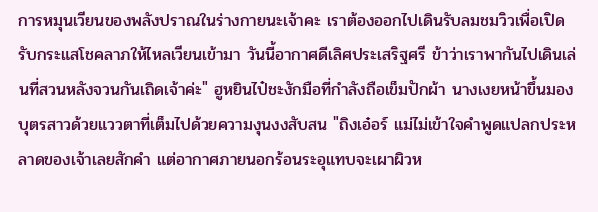การหมุนเวียนของพลังปราณในร่างกายนะเจ้าคะ เราต้องออกไปเดินรับลมชมวิวเพื่อเปิดรับกระแสโชคลาภให้ไหลเวียนเข้ามา วันนี้อากาศดีเลิศประเสริฐศรี ข้าว่าเราพากันไปเดินเล่นที่สวนหลังจวนกันเถิดเจ้าค่ะ" ฮูหยินไป๋ชะงักมือที่กำลังถือเข็มปักผ้า นางเงยหน้าขึ้นมองบุตรสาวด้วยแววตาที่เต็มไปด้วยความงุนงงสับสน "ถิงเอ๋อร์ แม่ไม่เข้าใจคำพูดแปลกประหลาดของเจ้าเลยสักคำ แต่อากาศภายนอกร้อนระอุแทบจะเผาผิวห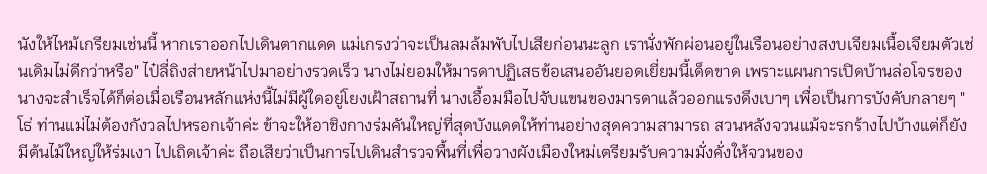นังให้ไหม้เกรียมเช่นนี้ หากเราออกไปเดินตากแดด แม่เกรงว่าจะเป็นลมล้มพับไปเสียก่อนนะลูก เรานั่งพักผ่อนอยู่ในเรือนอย่างสงบเจียมเนื้อเจียมตัวเช่นเดิมไม่ดีกว่าหรือ" ไป๋ลี่ถิงส่ายหน้าไปมาอย่างรวดเร็ว นางไม่ยอมให้มารดาปฏิเสธข้อเสนออันยอดเยี่ยมนี้เด็ดขาด เพราะแผนการเปิดบ้านล่อโจรของนางจะสำเร็จได้ก็ต่อเมื่อเรือนหลักแห่งนี้ไม่มีผู้ใดอยู่โยงเฝ้าสถานที่ นางเอื้อมมือไปจับแขนของมารดาแล้วออกแรงดึงเบาๆ เพื่อเป็นการบังคับกลายๆ "โธ่ ท่านแม่ไม่ต้องกังวลไปหรอกเจ้าค่ะ ข้าจะให้อาชิงกางร่มคันใหญ่ที่สุดบังแดดให้ท่านอย่างสุดความสามารถ สวนหลังจวนแม้จะรกร้างไปบ้างแต่ก็ยังมีต้นไม้ใหญ่ให้ร่มเงา ไปเถิดเจ้าค่ะ ถือเสียว่าเป็นการไปเดินสำรวจพื้นที่เพื่อวางผังเมืองใหม่เตรียมรับความมั่งคั่งให้จวนของ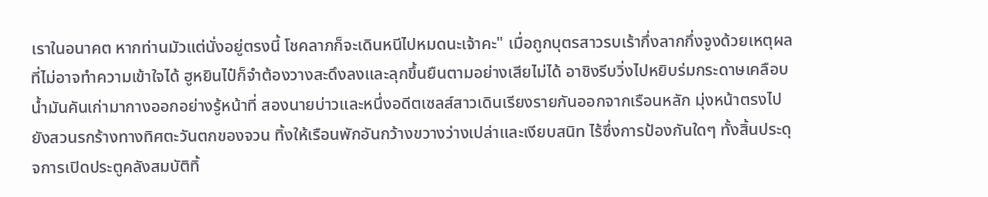เราในอนาคต หากท่านมัวแต่นั่งอยู่ตรงนี้ โชคลาภก็จะเดินหนีไปหมดนะเจ้าคะ" เมื่อถูกบุตรสาวรบเร้ากึ่งลากกึ่งจูงด้วยเหตุผลที่ไม่อาจทำความเข้าใจได้ ฮูหยินไป๋ก็จำต้องวางสะดึงลงและลุกขึ้นยืนตามอย่างเสียไม่ได้ อาชิงรีบวิ่งไปหยิบร่มกระดาษเคลือบน้ำมันคันเก่ามากางออกอย่างรู้หน้าที่ สองนายบ่าวและหนึ่งอดีตเซลส์สาวเดินเรียงรายกันออกจากเรือนหลัก มุ่งหน้าตรงไปยังสวนรกร้างทางทิศตะวันตกของจวน ทิ้งให้เรือนพักอันกว้างขวางว่างเปล่าและเงียบสนิท ไร้ซึ่งการป้องกันใดๆ ทั้งสิ้นประดุจการเปิดประตูคลังสมบัติทิ้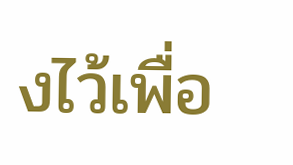งไว้เพื่อ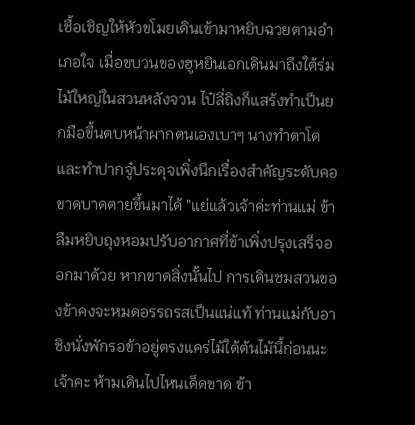เชื้อเชิญให้หัวขโมยเดินเข้ามาหยิบฉวยตามอำเภอใจ เมื่อขบวนของฮูหยินเอกเดินมาถึงใต้ร่มไม้ใหญ่ในสวนหลังจวน ไป๋ลี่ถิงก็แสร้งทำเป็นยกมือขึ้นตบหน้าผากตนเองเบาๆ นางทำตาโตและทำปากจู๋ประดุจเพิ่งนึกเรื่องสำคัญระดับคอขาดบาดตายขึ้นมาได้ "แย่แล้วเจ้าค่ะท่านแม่ ข้าลืมหยิบถุงหอมปรับอากาศที่ข้าเพิ่งปรุงเสร็จออกมาด้วย หากขาดสิ่งนั้นไป การเดินชมสวนของข้าคงจะหมดอรรถรสเป็นแน่แท้ ท่านแม่กับอาชิงนั่งพักรอข้าอยู่ตรงแคร่ไม้ใต้ต้นไม้นี้ก่อนนะเจ้าคะ ห้ามเดินไปไหนเด็ดขาด ข้า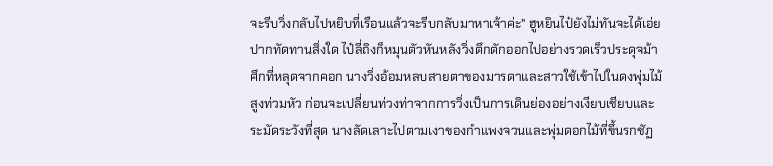จะรีบวิ่งกลับไปหยิบที่เรือนแล้วจะรีบกลับมาหาเจ้าค่ะ" ฮูหยินไป๋ยังไม่ทันจะได้เอ่ยปากทัดทานสิ่งใด ไป๋ลี่ถิงก็หมุนตัวหันหลังวิ่งตึกตักออกไปอย่างรวดเร็วประดุจม้าศึกที่หลุดจากคอก นางวิ่งอ้อมหลบสายตาของมารดาและสาวใช้เข้าไปในดงพุ่มไม้สูงท่วมหัว ก่อนจะเปลี่ยนท่วงท่าจากการวิ่งเป็นการเดินย่องอย่างเงียบเชียบและระมัดระวังที่สุด นางลัดเลาะไปตามเงาของกำแพงจวนและพุ่มดอกไม้ที่ขึ้นรกชัฏ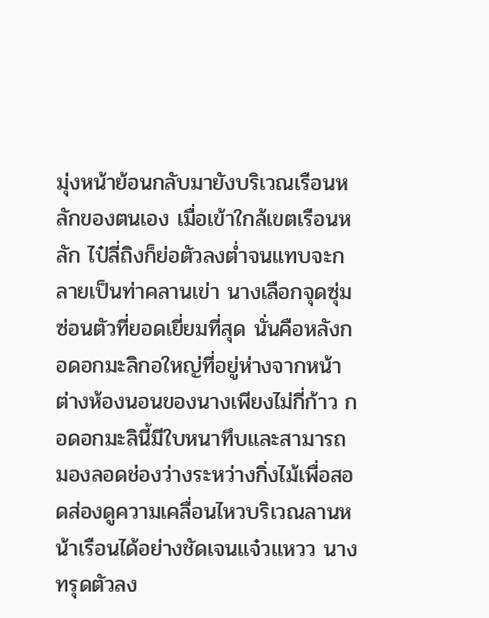มุ่งหน้าย้อนกลับมายังบริเวณเรือนหลักของตนเอง เมื่อเข้าใกล้เขตเรือนหลัก ไป๋ลี่ถิงก็ย่อตัวลงต่ำจนแทบจะกลายเป็นท่าคลานเข่า นางเลือกจุดซุ่มซ่อนตัวที่ยอดเยี่ยมที่สุด นั่นคือหลังกอดอกมะลิกอใหญ่ที่อยู่ห่างจากหน้าต่างห้องนอนของนางเพียงไม่กี่ก้าว กอดอกมะลินี้มีใบหนาทึบและสามารถมองลอดช่องว่างระหว่างกิ่งไม้เพื่อสอดส่องดูความเคลื่อนไหวบริเวณลานหน้าเรือนได้อย่างชัดเจนแจ๋วแหวว นางทรุดตัวลง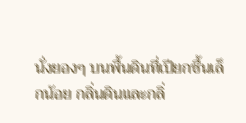นั่งยองๆ บนพื้นดินที่เปียกชื้นเล็กน้อย กลิ่นดินและกลิ่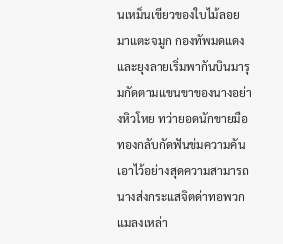นเหม็นเขียวของใบไม้ลอยมาแตะจมูก กองทัพมดแดงและยุงลายเริ่มพากันบินมารุมกัดตามแขนขาของนางอย่างหิวโหย ทว่ายอดนักขายมือทองกลับกัดฟันข่มความคันเอาไว้อย่างสุดความสามารถ นางส่งกระแสจิตด่าทอพวกแมลงเหล่า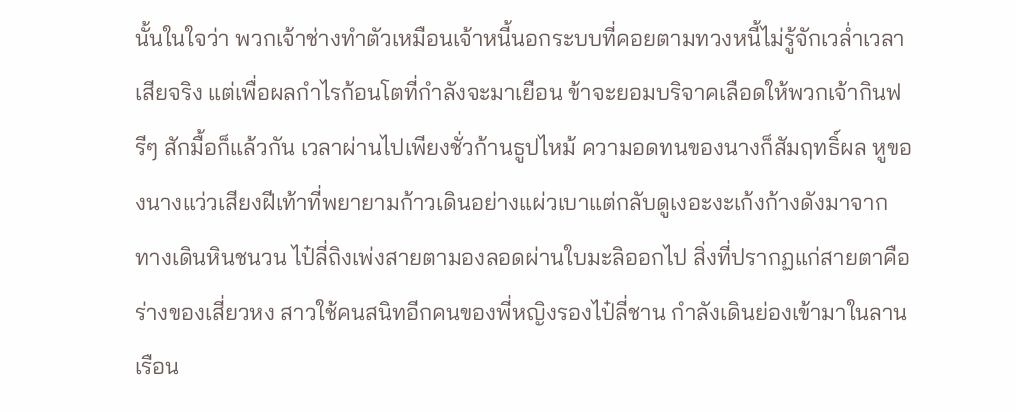นั้นในใจว่า พวกเจ้าช่างทำตัวเหมือนเจ้าหนี้นอกระบบที่คอยตามทวงหนี้ไม่รู้จักเวล่ำเวลาเสียจริง แต่เพื่อผลกำไรก้อนโตที่กำลังจะมาเยือน ข้าจะยอมบริจาคเลือดให้พวกเจ้ากินฟรีๆ สักมื้อก็แล้วกัน เวลาผ่านไปเพียงชั่วก้านธูปไหม้ ความอดทนของนางก็สัมฤทธิ์ผล หูของนางแว่วเสียงฝีเท้าที่พยายามก้าวเดินอย่างแผ่วเบาแต่กลับดูเงอะงะเก้งก้างดังมาจากทางเดินหินชนวน ไป๋ลี่ถิงเพ่งสายตามองลอดผ่านใบมะลิออกไป สิ่งที่ปรากฏแก่สายตาคือร่างของเสี่ยวหง สาวใช้คนสนิทอีกคนของพี่หญิงรองไป๋ลี่ชาน กำลังเดินย่องเข้ามาในลานเรือน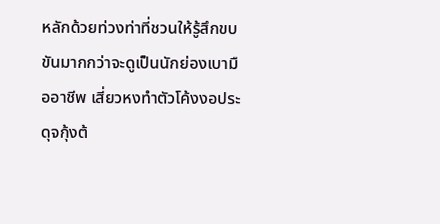หลักด้วยท่วงท่าที่ชวนให้รู้สึกขบขันมากกว่าจะดูเป็นนักย่องเบามืออาชีพ เสี่ยวหงทำตัวโค้งงอประดุจกุ้งต้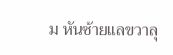ม หันซ้ายแลขวาลุ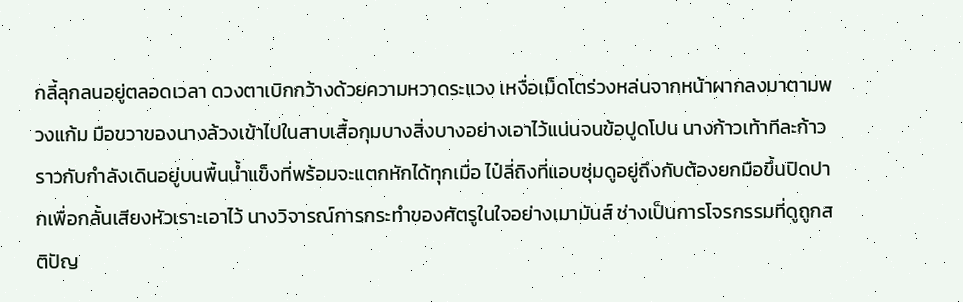กลี้ลุกลนอยู่ตลอดเวลา ดวงตาเบิกกว้างด้วยความหวาดระแวง เหงื่อเม็ดโตร่วงหล่นจากหน้าผากลงมาตามพวงแก้ม มือขวาของนางล้วงเข้าไปในสาบเสื้อกุมบางสิ่งบางอย่างเอาไว้แน่นจนข้อปูดโปน นางก้าวเท้าทีละก้าวราวกับกำลังเดินอยู่บนพื้นน้ำแข็งที่พร้อมจะแตกหักได้ทุกเมื่อ ไป๋ลี่ถิงที่แอบซุ่มดูอยู่ถึงกับต้องยกมือขึ้นปิดปากเพื่อกลั้นเสียงหัวเราะเอาไว้ นางวิจารณ์การกระทำของศัตรูในใจอย่างเมามันส์ ช่างเป็นการโจรกรรมที่ดูถูกสติปัญ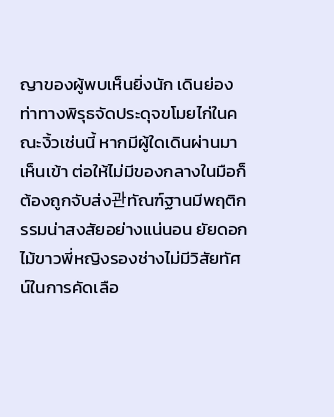ญาของผู้พบเห็นยิ่งนัก เดินย่องท่าทางพิรุธจัดประดุจขโมยไก่ในคณะงิ้วเช่นนี้ หากมีผู้ใดเดินผ่านมาเห็นเข้า ต่อให้ไม่มีของกลางในมือก็ต้องถูกจับส่ง관ทัณฑ์ฐานมีพฤติกรรมน่าสงสัยอย่างแน่นอน ยัยดอกไม้ขาวพี่หญิงรองช่างไม่มีวิสัยทัศน์ในการคัดเลือ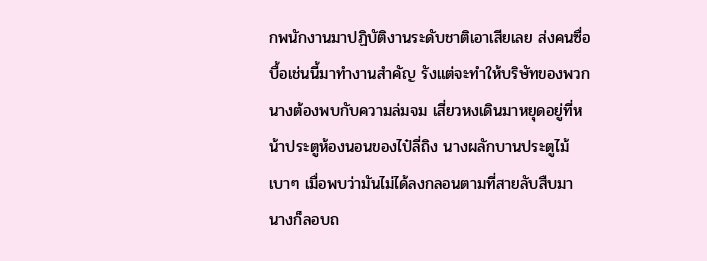กพนักงานมาปฏิบัติงานระดับชาติเอาเสียเลย ส่งคนซื่อบื้อเช่นนี้มาทำงานสำคัญ รังแต่จะทำให้บริษัทของพวกนางต้องพบกับความล่มจม เสี่ยวหงเดินมาหยุดอยู่ที่หน้าประตูห้องนอนของไป๋ลี่ถิง นางผลักบานประตูไม้เบาๆ เมื่อพบว่ามันไม่ได้ลงกลอนตามที่สายลับสืบมา นางก็ลอบถ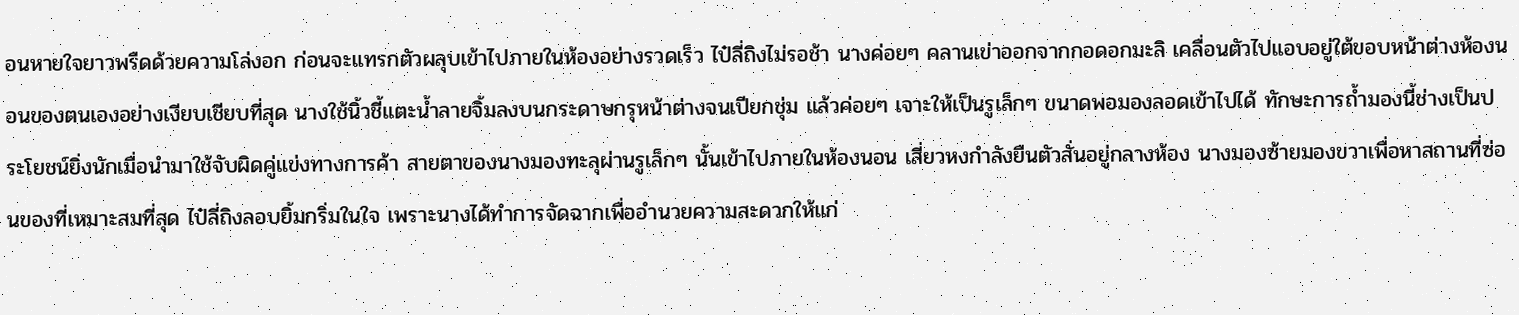อนหายใจยาวพรืดด้วยความโล่งอก ก่อนจะแทรกตัวผลุบเข้าไปภายในห้องอย่างรวดเร็ว ไป๋ลี่ถิงไม่รอช้า นางค่อยๆ คลานเข่าออกจากกอดอกมะลิ เคลื่อนตัวไปแอบอยู่ใต้ขอบหน้าต่างห้องนอนของตนเองอย่างเงียบเชียบที่สุด นางใช้นิ้วชี้แตะน้ำลายจิ้มลงบนกระดาษกรุหน้าต่างจนเปียกชุ่ม แล้วค่อยๆ เจาะให้เป็นรูเล็กๆ ขนาดพอมองลอดเข้าไปได้ ทักษะการถ้ำมองนี้ช่างเป็นประโยชน์ยิ่งนักเมื่อนำมาใช้จับผิดคู่แข่งทางการค้า สายตาของนางมองทะลุผ่านรูเล็กๆ นั้นเข้าไปภายในห้องนอน เสี่ยวหงกำลังยืนตัวสั่นอยู่กลางห้อง นางมองซ้ายมองขวาเพื่อหาสถานที่ซ่อนของที่เหมาะสมที่สุด ไป๋ลี่ถิงลอบยิ้มกริ่มในใจ เพราะนางได้ทำการจัดฉากเพื่ออำนวยความสะดวกให้แก่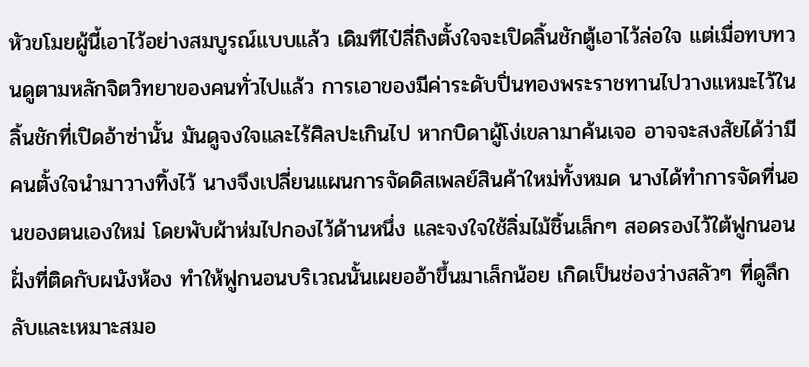หัวขโมยผู้นี้เอาไว้อย่างสมบูรณ์แบบแล้ว เดิมทีไป๋ลี่ถิงตั้งใจจะเปิดลิ้นชักตู้เอาไว้ล่อใจ แต่เมื่อทบทวนดูตามหลักจิตวิทยาของคนทั่วไปแล้ว การเอาของมีค่าระดับปิ่นทองพระราชทานไปวางแหมะไว้ในลิ้นชักที่เปิดอ้าซ่านั้น มันดูจงใจและไร้ศิลปะเกินไป หากบิดาผู้โง่เขลามาค้นเจอ อาจจะสงสัยได้ว่ามีคนตั้งใจนำมาวางทิ้งไว้ นางจึงเปลี่ยนแผนการจัดดิสเพลย์สินค้าใหม่ทั้งหมด นางได้ทำการจัดที่นอนของตนเองใหม่ โดยพับผ้าห่มไปกองไว้ด้านหนึ่ง และจงใจใช้ลิ่มไม้ชิ้นเล็กๆ สอดรองไว้ใต้ฟูกนอนฝั่งที่ติดกับผนังห้อง ทำให้ฟูกนอนบริเวณนั้นเผยออ้าขึ้นมาเล็กน้อย เกิดเป็นช่องว่างสลัวๆ ที่ดูลึกลับและเหมาะสมอ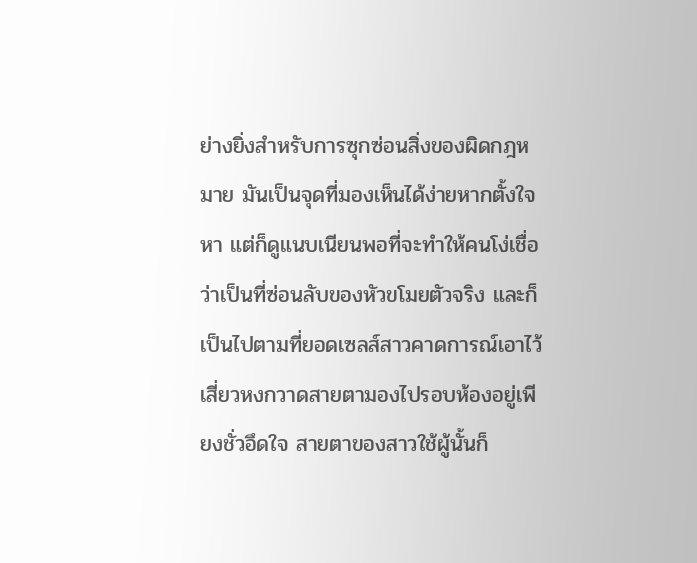ย่างยิ่งสำหรับการซุกซ่อนสิ่งของผิดกฎหมาย มันเป็นจุดที่มองเห็นได้ง่ายหากตั้งใจหา แต่ก็ดูแนบเนียนพอที่จะทำให้คนโง่เชื่อว่าเป็นที่ซ่อนลับของหัวขโมยตัวจริง และก็เป็นไปตามที่ยอดเซลส์สาวคาดการณ์เอาไว้ เสี่ยวหงกวาดสายตามองไปรอบห้องอยู่เพียงชั่วอึดใจ สายตาของสาวใช้ผู้นั้นก็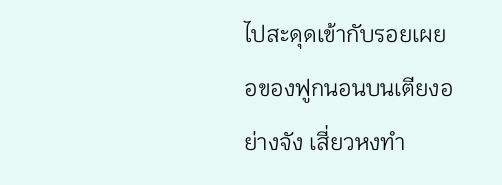ไปสะดุดเข้ากับรอยเผยอของฟูกนอนบนเตียงอย่างจัง เสี่ยวหงทำ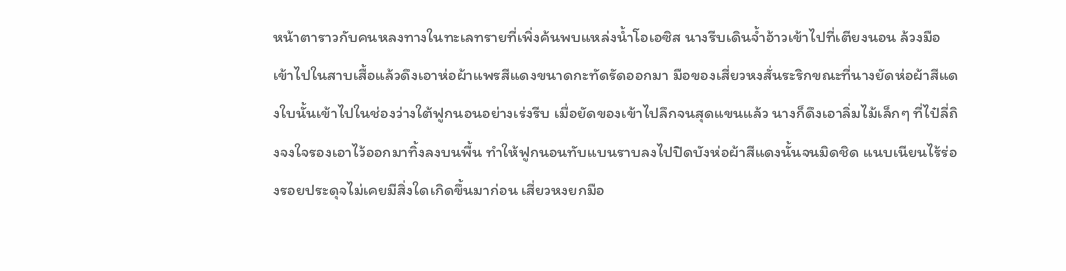หน้าตาราวกับคนหลงทางในทะเลทรายที่เพิ่งค้นพบแหล่งน้ำโอเอซิส นางรีบเดินจ้ำอ้าวเข้าไปที่เตียงนอน ล้วงมือเข้าไปในสาบเสื้อแล้วดึงเอาห่อผ้าแพรสีแดงขนาดกะทัดรัดออกมา มือของเสี่ยวหงสั่นระริกขณะที่นางยัดห่อผ้าสีแดงใบนั้นเข้าไปในช่องว่างใต้ฟูกนอนอย่างเร่งรีบ เมื่อยัดของเข้าไปลึกจนสุดแขนแล้ว นางก็ดึงเอาลิ่มไม้เล็กๆ ที่ไป๋ลี่ถิงจงใจรองเอาไว้ออกมาทิ้งลงบนพื้น ทำให้ฟูกนอนทับแบนราบลงไปปิดบังห่อผ้าสีแดงนั้นจนมิดชิด แนบเนียนไร้ร่องรอยประดุจไม่เคยมีสิ่งใดเกิดขึ้นมาก่อน เสี่ยวหงยกมือ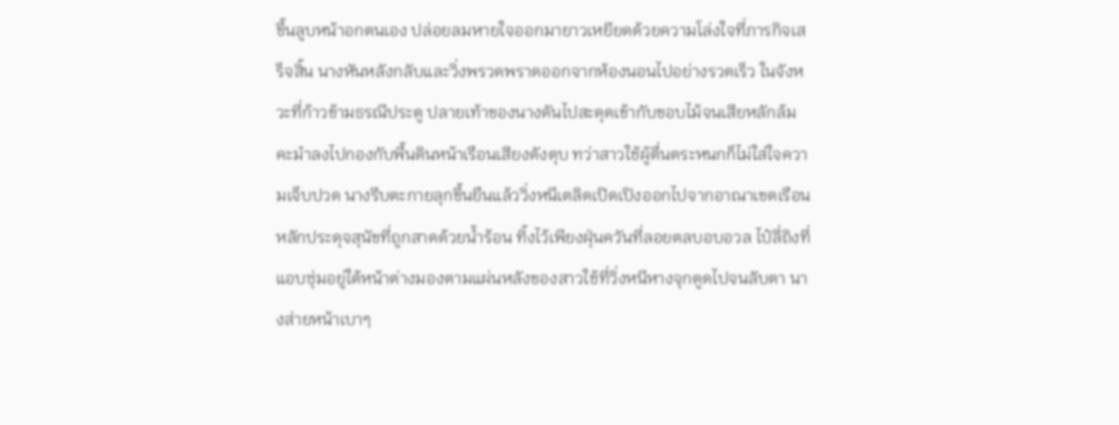ขึ้นลูบหน้าอกตนเอง ปล่อยลมหายใจออกมายาวเหยียดด้วยความโล่งใจที่ภารกิจเสร็จสิ้น นางหันหลังกลับและวิ่งพรวดพราดออกจากห้องนอนไปอย่างรวดเร็ว ในจังหวะที่ก้าวข้ามธรณีประตู ปลายเท้าของนางดันไปสะดุดเข้ากับขอบไม้จนเสียหลักล้มคะมำลงไปกองกับพื้นดินหน้าเรือนเสียงดังตุบ ทว่าสาวใช้ผู้ตื่นตระหนกก็ไม่ใส่ใจความเจ็บปวด นางรีบตะกายลุกขึ้นยืนแล้ววิ่งหนีเตลิดเปิดเปิงออกไปจากอาณาเขตเรือนหลักประดุจสุนัขที่ถูกสาดด้วยน้ำร้อน ทิ้งไว้เพียงฝุ่นควันที่ลอยตลบอบอวล ไป๋ลี่ถิงที่แอบซุ่มอยู่ใต้หน้าต่างมองตามแผ่นหลังของสาวใช้ที่วิ่งหนีหางจุกตูดไปจนลับตา นางส่ายหน้าเบาๆ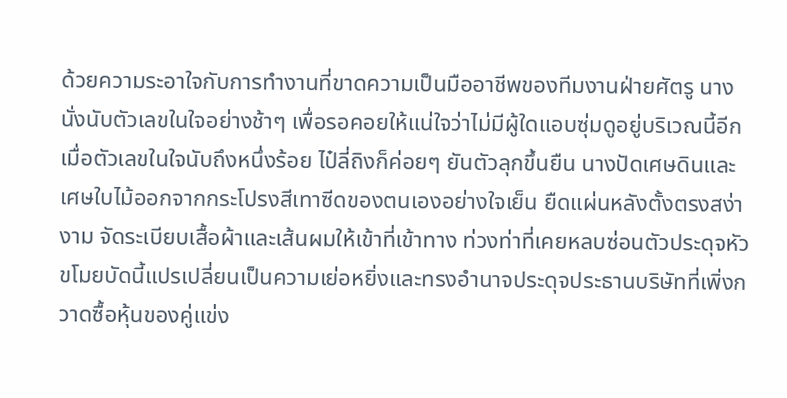ด้วยความระอาใจกับการทำงานที่ขาดความเป็นมืออาชีพของทีมงานฝ่ายศัตรู นางนั่งนับตัวเลขในใจอย่างช้าๆ เพื่อรอคอยให้แน่ใจว่าไม่มีผู้ใดแอบซุ่มดูอยู่บริเวณนี้อีก เมื่อตัวเลขในใจนับถึงหนึ่งร้อย ไป๋ลี่ถิงก็ค่อยๆ ยันตัวลุกขึ้นยืน นางปัดเศษดินและเศษใบไม้ออกจากกระโปรงสีเทาซีดของตนเองอย่างใจเย็น ยืดแผ่นหลังตั้งตรงสง่างาม จัดระเบียบเสื้อผ้าและเส้นผมให้เข้าที่เข้าทาง ท่วงท่าที่เคยหลบซ่อนตัวประดุจหัวขโมยบัดนี้แปรเปลี่ยนเป็นความเย่อหยิ่งและทรงอำนาจประดุจประธานบริษัทที่เพิ่งกวาดซื้อหุ้นของคู่แข่ง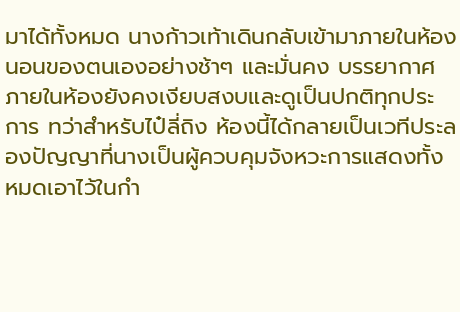มาได้ทั้งหมด นางก้าวเท้าเดินกลับเข้ามาภายในห้องนอนของตนเองอย่างช้าๆ และมั่นคง บรรยากาศภายในห้องยังคงเงียบสงบและดูเป็นปกติทุกประการ ทว่าสำหรับไป๋ลี่ถิง ห้องนี้ได้กลายเป็นเวทีประลองปัญญาที่นางเป็นผู้ควบคุมจังหวะการแสดงทั้งหมดเอาไว้ในกำ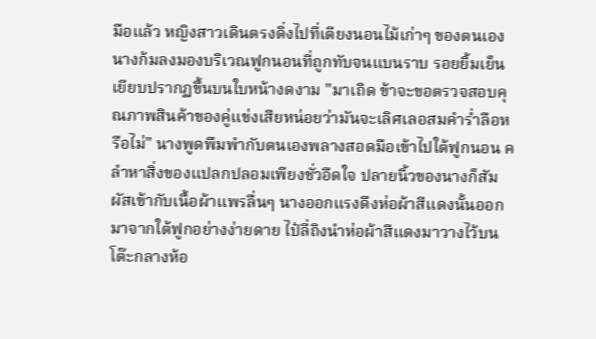มือแล้ว หญิงสาวเดินตรงดิ่งไปที่เตียงนอนไม้เก่าๆ ของตนเอง นางก้มลงมองบริเวณฟูกนอนที่ถูกทับจนแบนราบ รอยยิ้มเย็นเยียบปรากฏขึ้นบนใบหน้างดงาม "มาเถิด ข้าจะขอตรวจสอบคุณภาพสินค้าของคู่แข่งเสียหน่อยว่ามันจะเลิศเลอสมคำร่ำลือหรือไม่" นางพูดพึมพำกับตนเองพลางสอดมือเข้าไปใต้ฟูกนอน คลำหาสิ่งของแปลกปลอมเพียงชั่วอึดใจ ปลายนิ้วของนางก็สัมผัสเข้ากับเนื้อผ้าแพรลื่นๆ นางออกแรงดึงห่อผ้าสีแดงนั้นออกมาจากใต้ฟูกอย่างง่ายดาย ไป๋ลี่ถิงนำห่อผ้าสีแดงมาวางไว้บนโต๊ะกลางห้อ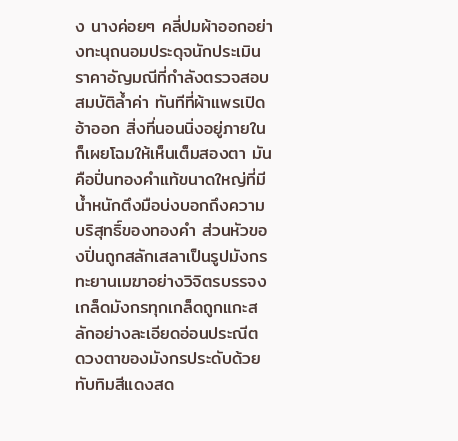ง นางค่อยๆ คลี่ปมผ้าออกอย่างทะนุถนอมประดุจนักประเมินราคาอัญมณีที่กำลังตรวจสอบสมบัติล้ำค่า ทันทีที่ผ้าแพรเปิดอ้าออก สิ่งที่นอนนิ่งอยู่ภายในก็เผยโฉมให้เห็นเต็มสองตา มันคือปิ่นทองคำแท้ขนาดใหญ่ที่มีน้ำหนักตึงมือบ่งบอกถึงความบริสุทธิ์ของทองคำ ส่วนหัวของปิ่นถูกสลักเสลาเป็นรูปมังกรทะยานเมฆาอย่างวิจิตรบรรจง เกล็ดมังกรทุกเกล็ดถูกแกะสลักอย่างละเอียดอ่อนประณีต ดวงตาของมังกรประดับด้วยทับทิมสีแดงสด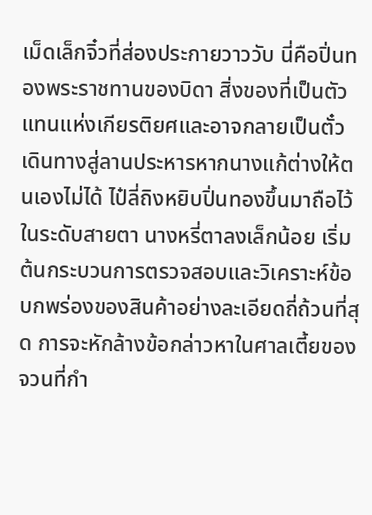เม็ดเล็กจิ๋วที่ส่องประกายวาววับ นี่คือปิ่นทองพระราชทานของบิดา สิ่งของที่เป็นตัวแทนแห่งเกียรติยศและอาจกลายเป็นตั๋วเดินทางสู่ลานประหารหากนางแก้ต่างให้ตนเองไม่ได้ ไป๋ลี่ถิงหยิบปิ่นทองขึ้นมาถือไว้ในระดับสายตา นางหรี่ตาลงเล็กน้อย เริ่มต้นกระบวนการตรวจสอบและวิเคราะห์ข้อบกพร่องของสินค้าอย่างละเอียดถี่ถ้วนที่สุด การจะหักล้างข้อกล่าวหาในศาลเตี้ยของจวนที่กำ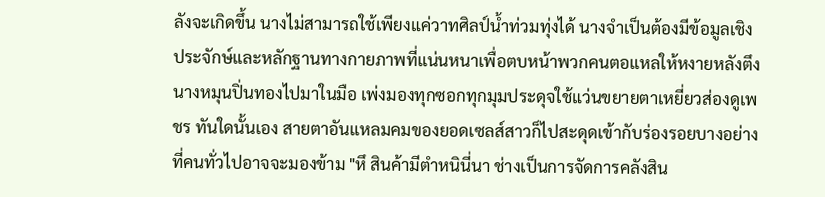ลังจะเกิดขึ้น นางไม่สามารถใช้เพียงแค่วาทศิลป์น้ำท่วมทุ่งได้ นางจำเป็นต้องมีข้อมูลเชิงประจักษ์และหลักฐานทางกายภาพที่แน่นหนาเพื่อตบหน้าพวกคนตอแหลให้หงายหลังตึง นางหมุนปิ่นทองไปมาในมือ เพ่งมองทุกซอกทุกมุมประดุจใช้แว่นขยายตาเหยี่ยวส่องดูเพชร ทันใดนั้นเอง สายตาอันแหลมคมของยอดเซลส์สาวก็ไปสะดุดเข้ากับร่องรอยบางอย่างที่คนทั่วไปอาจจะมองข้าม "หึ สินค้ามีตำหนินี่นา ช่างเป็นการจัดการคลังสิน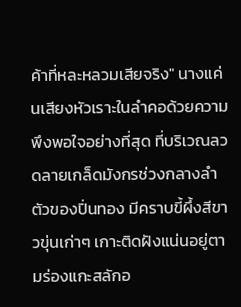ค้าที่หละหลวมเสียจริง" นางแค่นเสียงหัวเราะในลำคอด้วยความพึงพอใจอย่างที่สุด ที่บริเวณลวดลายเกล็ดมังกรช่วงกลางลำตัวของปิ่นทอง มีคราบขี้ผึ้งสีขาวขุ่นเก่าๆ เกาะติดฝังแน่นอยู่ตามร่องแกะสลักอ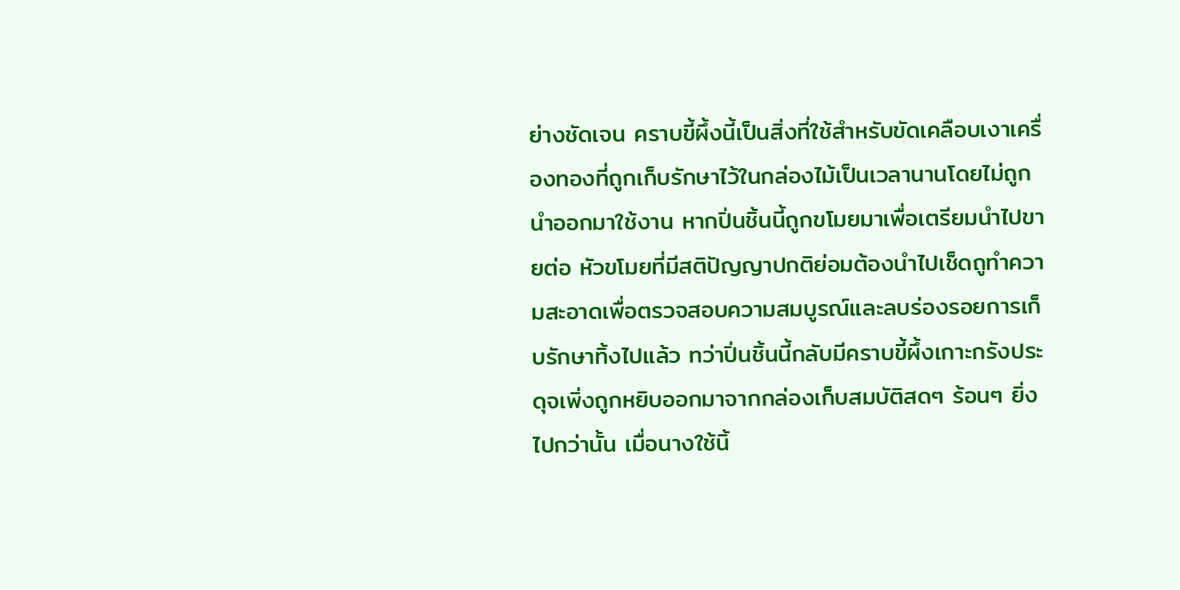ย่างชัดเจน คราบขี้ผึ้งนี้เป็นสิ่งที่ใช้สำหรับขัดเคลือบเงาเครื่องทองที่ถูกเก็บรักษาไว้ในกล่องไม้เป็นเวลานานโดยไม่ถูกนำออกมาใช้งาน หากปิ่นชิ้นนี้ถูกขโมยมาเพื่อเตรียมนำไปขายต่อ หัวขโมยที่มีสติปัญญาปกติย่อมต้องนำไปเช็ดถูทำความสะอาดเพื่อตรวจสอบความสมบูรณ์และลบร่องรอยการเก็บรักษาทิ้งไปแล้ว ทว่าปิ่นชิ้นนี้กลับมีคราบขี้ผึ้งเกาะกรังประดุจเพิ่งถูกหยิบออกมาจากกล่องเก็บสมบัติสดๆ ร้อนๆ ยิ่งไปกว่านั้น เมื่อนางใช้นิ้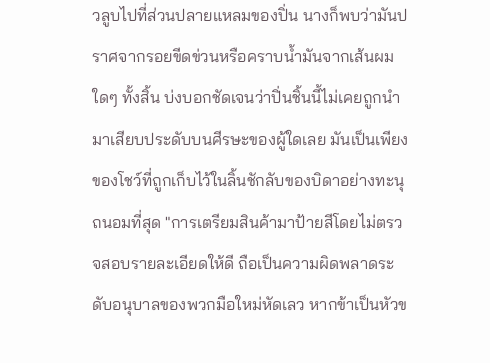วลูบไปที่ส่วนปลายแหลมของปิ่น นางก็พบว่ามันปราศจากรอยขีดข่วนหรือคราบน้ำมันจากเส้นผมใดๆ ทั้งสิ้น บ่งบอกชัดเจนว่าปิ่นชิ้นนี้ไม่เคยถูกนำมาเสียบประดับบนศีรษะของผู้ใดเลย มันเป็นเพียงของโชว์ที่ถูกเก็บไว้ในลิ้นชักลับของบิดาอย่างทะนุถนอมที่สุด "การเตรียมสินค้ามาป้ายสีโดยไม่ตรวจสอบรายละเอียดให้ดี ถือเป็นความผิดพลาดระดับอนุบาลของพวกมือใหม่หัดเลว หากข้าเป็นหัวข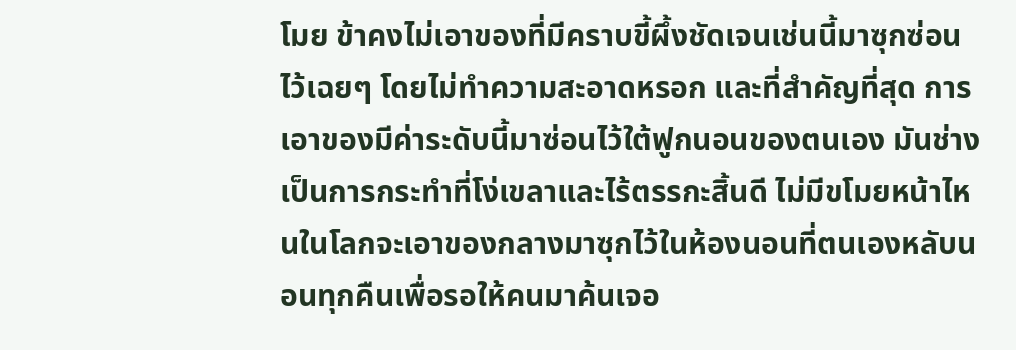โมย ข้าคงไม่เอาของที่มีคราบขี้ผึ้งชัดเจนเช่นนี้มาซุกซ่อนไว้เฉยๆ โดยไม่ทำความสะอาดหรอก และที่สำคัญที่สุด การเอาของมีค่าระดับนี้มาซ่อนไว้ใต้ฟูกนอนของตนเอง มันช่างเป็นการกระทำที่โง่เขลาและไร้ตรรกะสิ้นดี ไม่มีขโมยหน้าไหนในโลกจะเอาของกลางมาซุกไว้ในห้องนอนที่ตนเองหลับนอนทุกคืนเพื่อรอให้คนมาค้นเจอ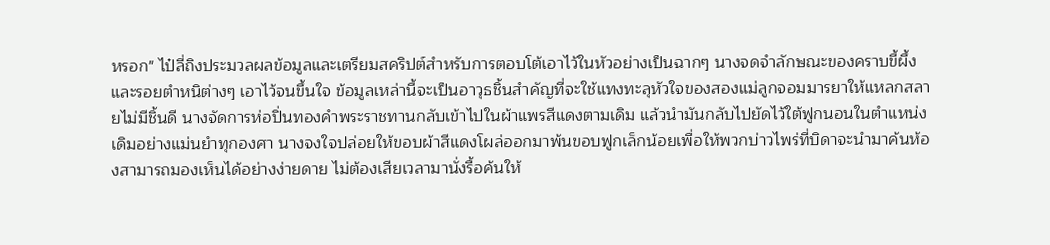หรอก" ไป๋ลี่ถิงประมวลผลข้อมูลและเตรียมสคริปต์สำหรับการตอบโต้เอาไว้ในหัวอย่างเป็นฉากๆ นางจดจำลักษณะของคราบขี้ผึ้งและรอยตำหนิต่างๆ เอาไว้จนขึ้นใจ ข้อมูลเหล่านี้จะเป็นอาวุธชิ้นสำคัญที่จะใช้แทงทะลุหัวใจของสองแม่ลูกจอมมารยาให้แหลกสลายไม่มีชิ้นดี นางจัดการห่อปิ่นทองคำพระราชทานกลับเข้าไปในผ้าแพรสีแดงตามเดิม แล้วนำมันกลับไปยัดไว้ใต้ฟูกนอนในตำแหน่งเดิมอย่างแม่นยำทุกองศา นางจงใจปล่อยให้ขอบผ้าสีแดงโผล่ออกมาพ้นขอบฟูกเล็กน้อยเพื่อให้พวกบ่าวไพร่ที่บิดาจะนำมาค้นห้องสามารถมองเห็นได้อย่างง่ายดาย ไม่ต้องเสียเวลามานั่งรื้อค้นให้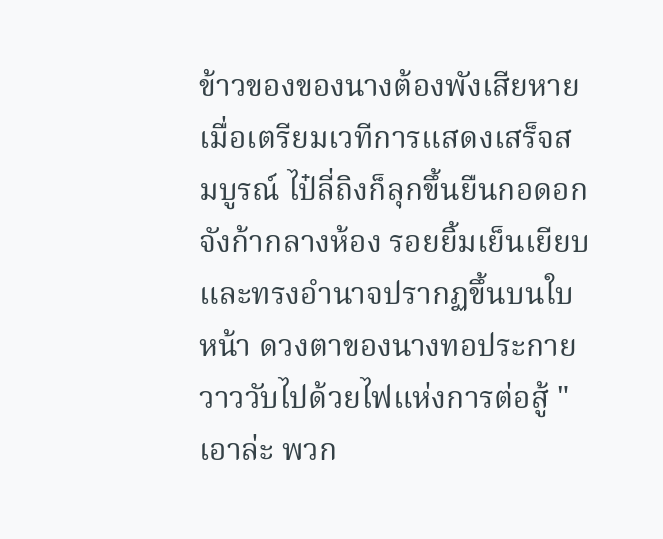ข้าวของของนางต้องพังเสียหาย เมื่อเตรียมเวทีการแสดงเสร็จสมบูรณ์ ไป๋ลี่ถิงก็ลุกขึ้นยืนกอดอกจังก้ากลางห้อง รอยยิ้มเย็นเยียบและทรงอำนาจปรากฏขึ้นบนใบหน้า ดวงตาของนางทอประกายวาววับไปด้วยไฟแห่งการต่อสู้ "เอาล่ะ พวก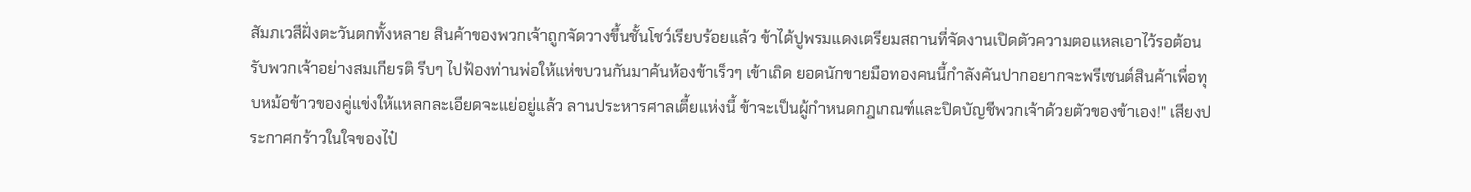สัมภเวสีฝั่งตะวันตกทั้งหลาย สินค้าของพวกเจ้าถูกจัดวางขึ้นชั้นโชว์เรียบร้อยแล้ว ข้าได้ปูพรมแดงเตรียมสถานที่จัดงานเปิดตัวความตอแหลเอาไว้รอต้อนรับพวกเจ้าอย่างสมเกียรติ รีบๆ ไปฟ้องท่านพ่อให้แห่ขบวนกันมาค้นห้องข้าเร็วๆ เข้าเถิด ยอดนักขายมือทองคนนี้กำลังคันปากอยากจะพรีเซนต์สินค้าเพื่อทุบหม้อข้าวของคู่แข่งให้แหลกละเอียดจะแย่อยู่แล้ว ลานประหารศาลเตี้ยแห่งนี้ ข้าจะเป็นผู้กำหนดกฎเกณฑ์และปิดบัญชีพวกเจ้าด้วยตัวของข้าเอง!" เสียงประกาศกร้าวในใจของไป๋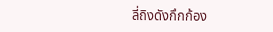ลี่ถิงดังกึกก้อง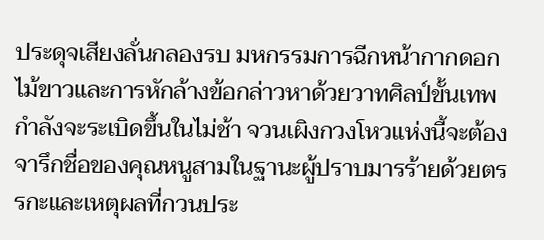ประดุจเสียงลั่นกลองรบ มหกรรมการฉีกหน้ากากดอกไม้ขาวและการหักล้างข้อกล่าวหาด้วยวาทศิลป์ขั้นเทพกำลังจะระเบิดขึ้นในไม่ช้า จวนเผิงกวงโหวแห่งนี้จะต้องจารึกชื่อของคุณหนูสามในฐานะผู้ปราบมารร้ายด้วยตรรกะและเหตุผลที่กวนประ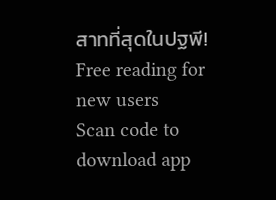สาทที่สุดในปฐพี!
Free reading for new users
Scan code to download app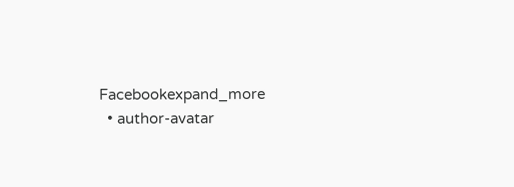Facebookexpand_more
  • author-avatar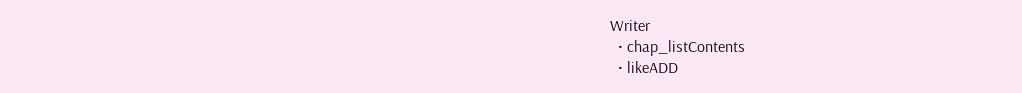Writer
  • chap_listContents
  • likeADD